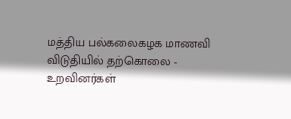மத்திய பல்கலைகழக மாணவி விடுதியில் தற்கொலை - உறவினர்கள்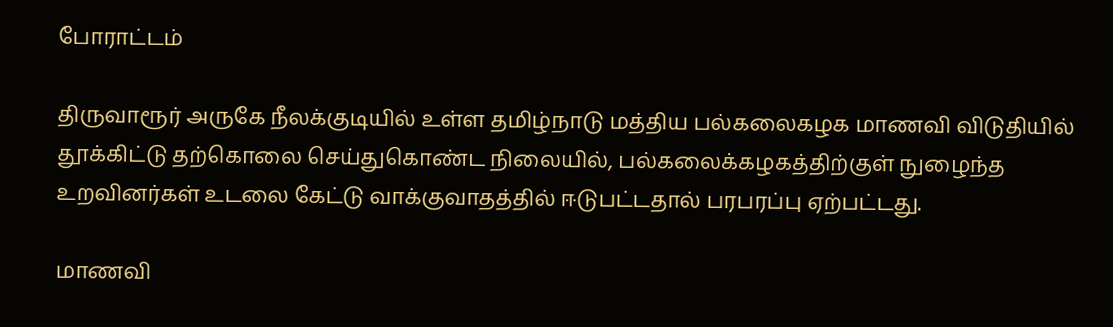போராட்டம்

திருவாரூர் அருகே நீலக்குடியில் உள்ள தமிழ்நாடு மத்திய பல்கலைகழக மாணவி விடுதியில் தூக்கிட்டு தற்கொலை செய்துகொண்ட நிலையில், பல்கலைக்கழகத்திற்குள் நுழைந்த உறவினர்கள் உடலை கேட்டு வாக்குவாதத்தில் ஈடுபட்டதால் பரபரப்பு ஏற்பட்டது.

மாணவி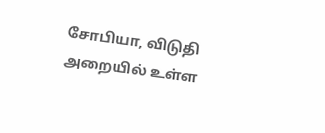சோபியா, விடுதி அறையில் உள்ள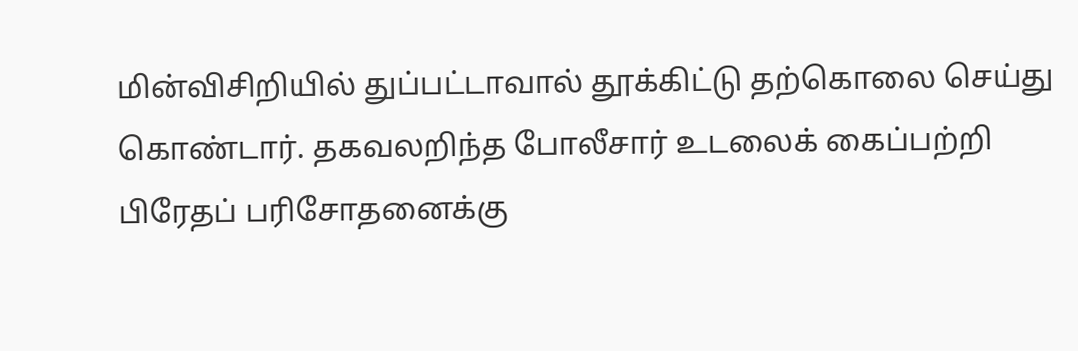மின்விசிறியில் துப்பட்டாவால் தூக்கிட்டு தற்கொலை செய்து கொண்டார். தகவலறிந்த போலீசார் உடலைக் கைப்பற்றி பிரேதப் பரிசோதனைக்கு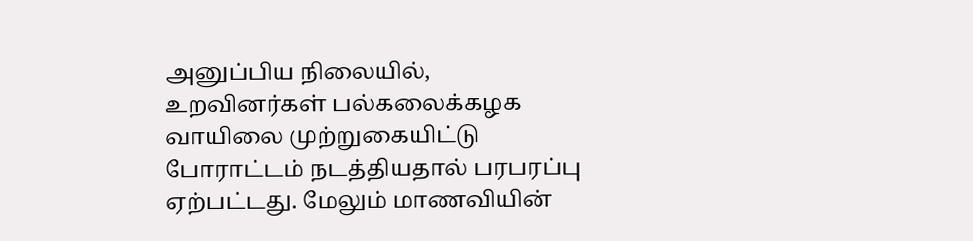அனுப்பிய நிலையில், உறவினர்கள் பல்கலைக்கழக வாயிலை முற்றுகையிட்டு போராட்டம் நடத்தியதால் பரபரப்பு ஏற்பட்டது. மேலும் மாணவியின்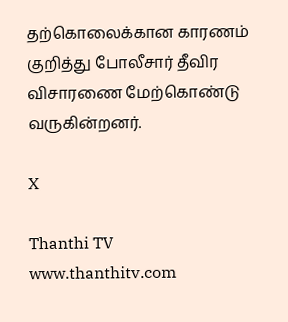தற்கொலைக்கான காரணம் குறித்து போலீசார் தீவிர விசாரணை மேற்கொண்டு வருகின்றனர்.

X

Thanthi TV
www.thanthitv.com